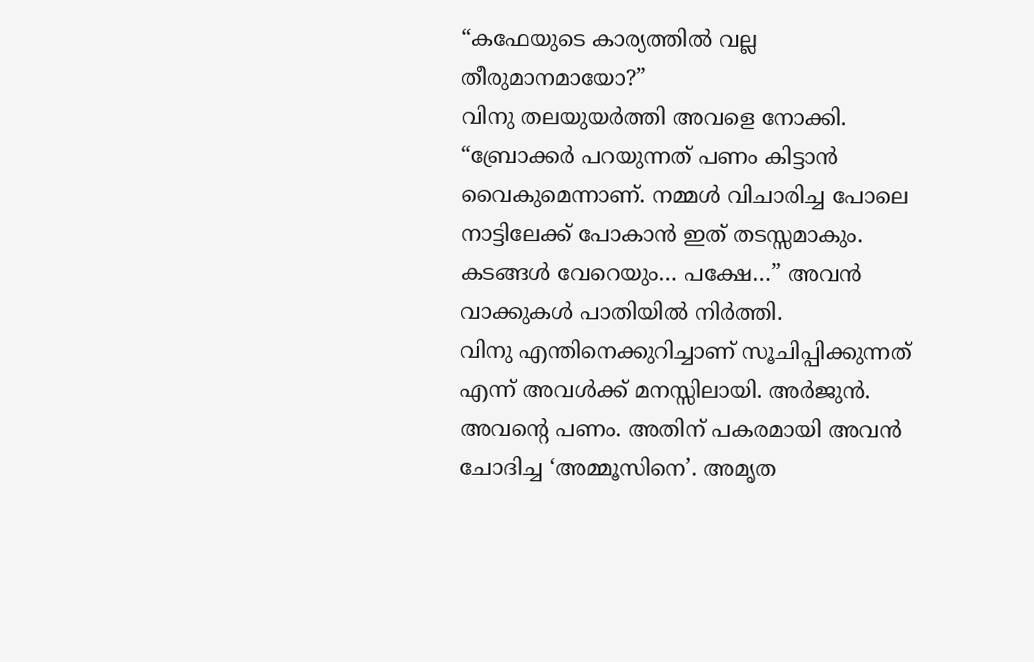“കഫേയുടെ കാര്യത്തിൽ വല്ല തീരുമാനമായോ?”
വിനു തലയുയർത്തി അവളെ നോക്കി.
“ബ്രോക്കർ പറയുന്നത് പണം കിട്ടാൻ വൈകുമെന്നാണ്. നമ്മൾ വിചാരിച്ച പോലെ നാട്ടിലേക്ക് പോകാൻ ഇത് തടസ്സമാകും. കടങ്ങൾ വേറെയും… പക്ഷേ…” അവൻ വാക്കുകൾ പാതിയിൽ നിർത്തി.
വിനു എന്തിനെക്കുറിച്ചാണ് സൂചിപ്പിക്കുന്നത് എന്ന് അവൾക്ക് മനസ്സിലായി. അർജുൻ. അവന്റെ പണം. അതിന് പകരമായി അവൻ ചോദിച്ച ‘അമ്മൂസിനെ’. അമൃത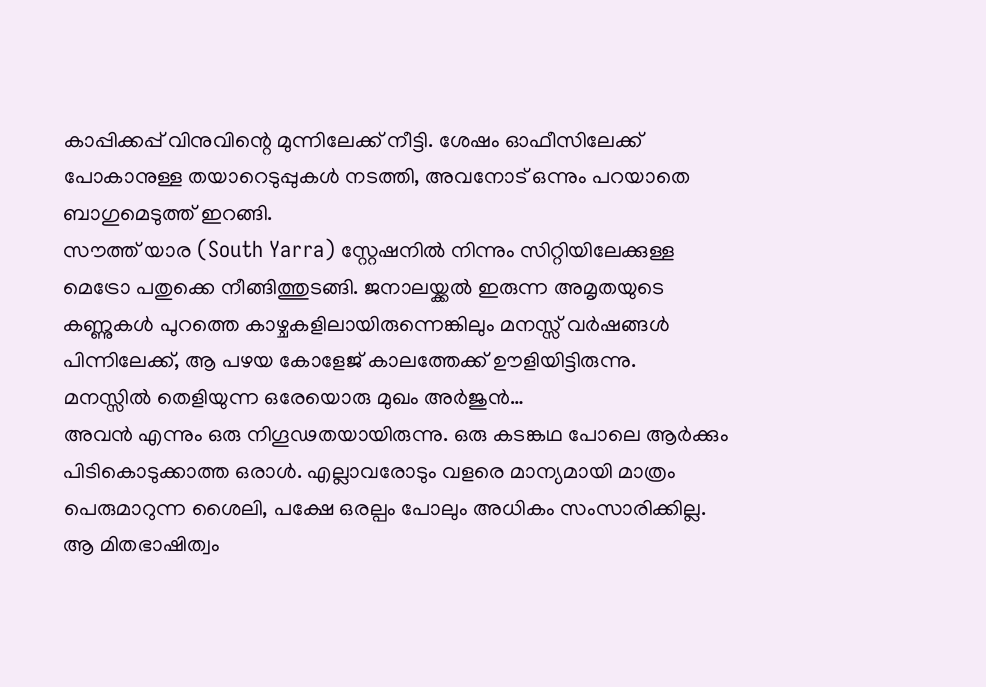കാപ്പിക്കപ്പ് വിനുവിന്റെ മുന്നിലേക്ക് നീട്ടി. ശേഷം ഓഫീസിലേക്ക് പോകാനുള്ള തയാറെടുപ്പുകൾ നടത്തി, അവനോട് ഒന്നും പറയാതെ ബാഗുമെടുത്ത് ഇറങ്ങി.
സൗത്ത് യാര (South Yarra) സ്റ്റേഷനിൽ നിന്നും സിറ്റിയിലേക്കുള്ള മെട്രോ പതുക്കെ നീങ്ങിത്തുടങ്ങി. ജനാലയ്ക്കൽ ഇരുന്ന അമൃതയുടെ കണ്ണുകൾ പുറത്തെ കാഴ്ചകളിലായിരുന്നെങ്കിലും മനസ്സ് വർഷങ്ങൾ പിന്നിലേക്ക്, ആ പഴയ കോളേജ് കാലത്തേക്ക് ഊളിയിട്ടിരുന്നു.
മനസ്സിൽ തെളിയുന്ന ഒരേയൊരു മുഖം അർജുൻ…
അവൻ എന്നും ഒരു നിഗൂഢതയായിരുന്നു. ഒരു കടങ്കഥ പോലെ ആർക്കും പിടികൊടുക്കാത്ത ഒരാൾ. എല്ലാവരോടും വളരെ മാന്യമായി മാത്രം പെരുമാറുന്ന ശൈലി, പക്ഷേ ഒരല്പം പോലും അധികം സംസാരിക്കില്ല. ആ മിതഭാഷിത്വം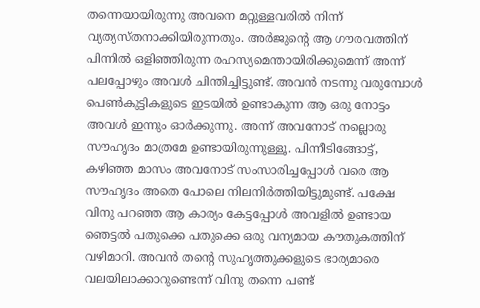തന്നെയായിരുന്നു അവനെ മറ്റുള്ളവരിൽ നിന്ന് വ്യത്യസ്തനാക്കിയിരുന്നതും. അർജുന്റെ ആ ഗൗരവത്തിന് പിന്നിൽ ഒളിഞ്ഞിരുന്ന രഹസ്യമെന്തായിരിക്കുമെന്ന് അന്ന് പലപ്പോഴും അവൾ ചിന്തിച്ചിട്ടുണ്ട്. അവൻ നടന്നു വരുമ്പോൾ പെൺകുട്ടികളുടെ ഇടയിൽ ഉണ്ടാകുന്ന ആ ഒരു നോട്ടം അവൾ ഇന്നും ഓർക്കുന്നു. അന്ന് അവനോട് നല്ലൊരു സൗഹൃദം മാത്രമേ ഉണ്ടായിരുന്നുള്ളൂ. പിന്നീടിങ്ങോട്ട്, കഴിഞ്ഞ മാസം അവനോട് സംസാരിച്ചപ്പോൾ വരെ ആ സൗഹൃദം അതെ പോലെ നിലനിർത്തിയിട്ടുമുണ്ട്. പക്ഷേ വിനു പറഞ്ഞ ആ കാര്യം കേട്ടപ്പോൾ അവളിൽ ഉണ്ടായ ഞെട്ടൽ പതുക്കെ പതുക്കെ ഒരു വന്യമായ കൗതുകത്തിന് വഴിമാറി. അവൻ തന്റെ സുഹൃത്തുക്കളുടെ ഭാര്യമാരെ വലയിലാക്കാറുണ്ടെന്ന് വിനു തന്നെ പണ്ട്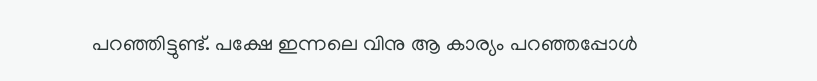പറഞ്ഞിട്ടുണ്ട്. പക്ഷേ ഇന്നലെ വിനു ആ കാര്യം പറഞ്ഞപ്പോൾ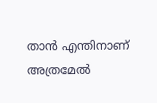താൻ എന്തിനാണ് അത്രമേൽ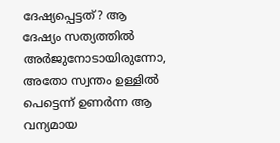ദേഷ്യപ്പെട്ടത്? ആ ദേഷ്യം സത്യത്തിൽ അർജുനോടായിരുന്നോ, അതോ സ്വന്തം ഉള്ളിൽ പെട്ടെന്ന് ഉണർന്ന ആ വന്യമായ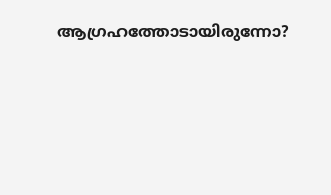ആഗ്രഹത്തോടായിരുന്നോ?